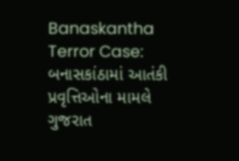Banaskantha Terror Case: બનાસકાંઠામાં આતંકી પ્રવૃત્તિઓના મામલે ગુજરાત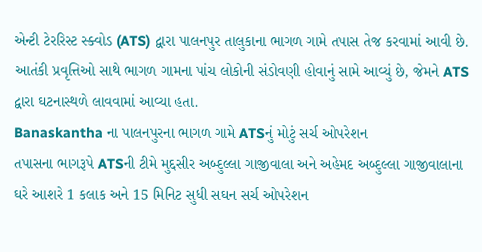એન્ટી ટેરરિસ્ટ સ્ક્વોડ (ATS) દ્વારા પાલનપુર તાલુકાના ભાગળ ગામે તપાસ તેજ કરવામાં આવી છે. આતંકી પ્રવૃત્તિઓ સાથે ભાગળ ગામના પાંચ લોકોની સંડોવણી હોવાનું સામે આવ્યું છે, જેમને ATS દ્વારા ઘટનાસ્થળે લાવવામાં આવ્યા હતા.
Banaskantha ના પાલનપુરના ભાગળ ગામે ATSનું મોટું સર્ચ ઓપરેશન
તપાસના ભાગરૂપે ATSની ટીમે મુદ્દસીર અબ્દુલ્લા ગાજીવાલા અને અહેમદ અબ્દુલ્લા ગાજીવાલાના ઘરે આશરે 1 કલાક અને 15 મિનિટ સુધી સઘન સર્ચ ઓપરેશન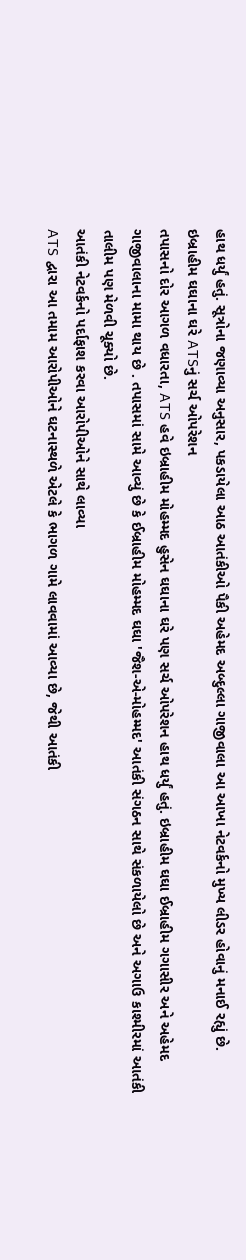હાથ ધર્યું હતું. સૂત્રોના જણાવ્યા અનુસાર, પકડાયેલા આઠ આતંકીઓ પૈકી અહેમદ અબ્દુલ્લા ગાજીવાલા આ આખા નેટવર્કનો મુખ્ય લીડર હોવાનું મનાઈ રહ્યું છે.
ઇબ્રાહીમ ઘઘાના ઘરે ATSનું સર્ચ ઓપરેશન
તપાસનો દોર આગળ વધારતા, ATS હવે ઇબ્રાહીમ મોહમ્મદ હુસેન ઘઘાના ઘરે પણ સર્ચ ઓપરેશન હાથ ધર્યું હતું. ઇબ્રાહીમ ઘઘા ઈબ્રાહીમ ગગાસીર અને અહેમદ ગાજીવાલાના મામા થાય છે . તપાસમાં સામે આવ્યું છે કે ઈબ્રાહીમ મોહમ્મદ ઘઘા 'જૈશ-એ-મોહમ્મદ' આતંકી સંગઠન સાથે સંકળાયેલો છે અને અગાઉ કાશ્મીરમાં આતંકી તાલીમ પણ મેળવી ચૂક્યો છે.
આતંકી નેટવર્કનો પર્દાફાશ કરવા આરોપીઓને સાથે લાવ્યા
ATS દ્વારા આ તમામ આરોપીઓને ઘટનાસ્થળે એટલે કે ભાગળ ગામે લાવવામાં આવ્યા છે, જેથી આતંકી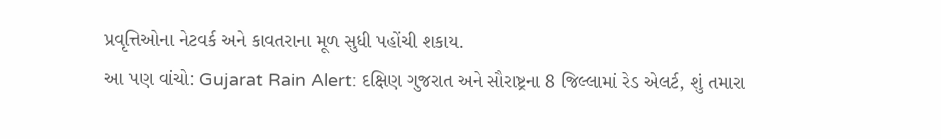પ્રવૃત્તિઓના નેટવર્ક અને કાવતરાના મૂળ સુધી પહોંચી શકાય.
આ પણ વાંચો: Gujarat Rain Alert: દક્ષિણ ગુજરાત અને સૌરાષ્ટ્રના 8 જિલ્લામાં રેડ એલર્ટ, શું તમારા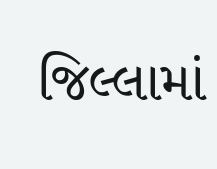જિલ્લામાં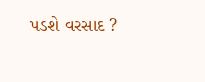પડશે વરસાદ ?